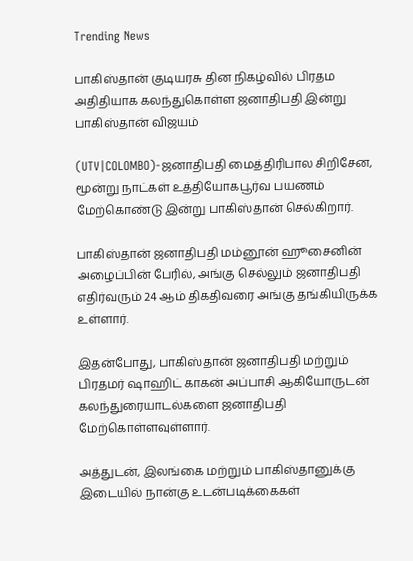Trending News

பாகிஸ்தான் குடியரசு தின நிகழ்வில் பிரதம அதிதியாக கலந்துகொள்ள ஜனாதிபதி இன்று பாகிஸ்தான் விஜயம்

(UTV|COLOMBO)-ஜனாதிபதி மைத்திரிபால சிறிசேன, மூன்று நாட்கள் உத்தியோகபூர்வ பயணம் மேற்கொண்டு இன்று பாகிஸ்தான் செல்கிறார்.

பாகிஸ்தான் ஜனாதிபதி மம்னூன் ஹூசைனின் அழைப்பின் பேரில், அங்கு செல்லும் ஜனாதிபதி எதிர்வரும் 24 ஆம் திகதிவரை அங்கு தங்கியிருக்க உள்ளார்.

இதன்போது, பாகிஸ்தான் ஜனாதிபதி மற்றும் பிரதமர் ஷாஹிட் காகன் அப்பாசி ஆகியோருடன் கலந்துரையாடல்களை ஜனாதிபதி மேற்கொள்ளவுள்ளார்.

அத்துடன், இலங்கை மற்றும் பாகிஸ்தானுக்கு இடையில் நான்கு உடன்படிக்கைகள்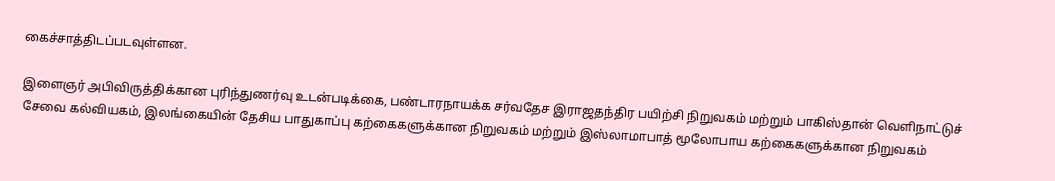கைச்சாத்திடப்படவுள்ளன.

இளைஞர் அபிவிருத்திக்கான புரிந்துணர்வு உடன்படிக்கை, பண்டாரநாயக்க சர்வதேச இராஜதந்திர பயிற்சி நிறுவகம் மற்றும் பாகிஸ்தான் வெளிநாட்டுச் சேவை கல்வியகம், இலங்கையின் தேசிய பாதுகாப்பு கற்கைகளுக்கான நிறுவகம் மற்றும் இஸ்லாமாபாத் மூலோபாய கற்கைகளுக்கான நிறுவகம்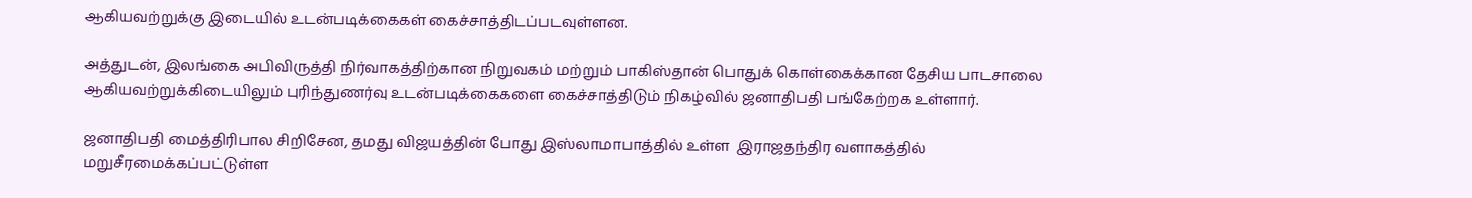ஆகியவற்றுக்கு இடையில் உடன்படிக்கைகள் கைச்சாத்திடப்படவுள்ளன.

அத்துடன், இலங்கை அபிவிருத்தி நிர்வாகத்திற்கான நிறுவகம் மற்றும் பாகிஸ்தான் பொதுக் கொள்கைக்கான தேசிய பாடசாலை ஆகியவற்றுக்கிடையிலும் புரிந்துணர்வு உடன்படிக்கைகளை கைச்சாத்திடும் நிகழ்வில் ஜனாதிபதி பங்கேற்றக உள்ளார்.

ஜனாதிபதி மைத்திரிபால சிறிசேன, தமது விஜயத்தின் போது இஸ்லாமாபாத்தில் உள்ள  இராஜதந்திர வளாகத்தில் மறுசீரமைக்கப்பட்டுள்ள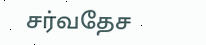சர்வதேச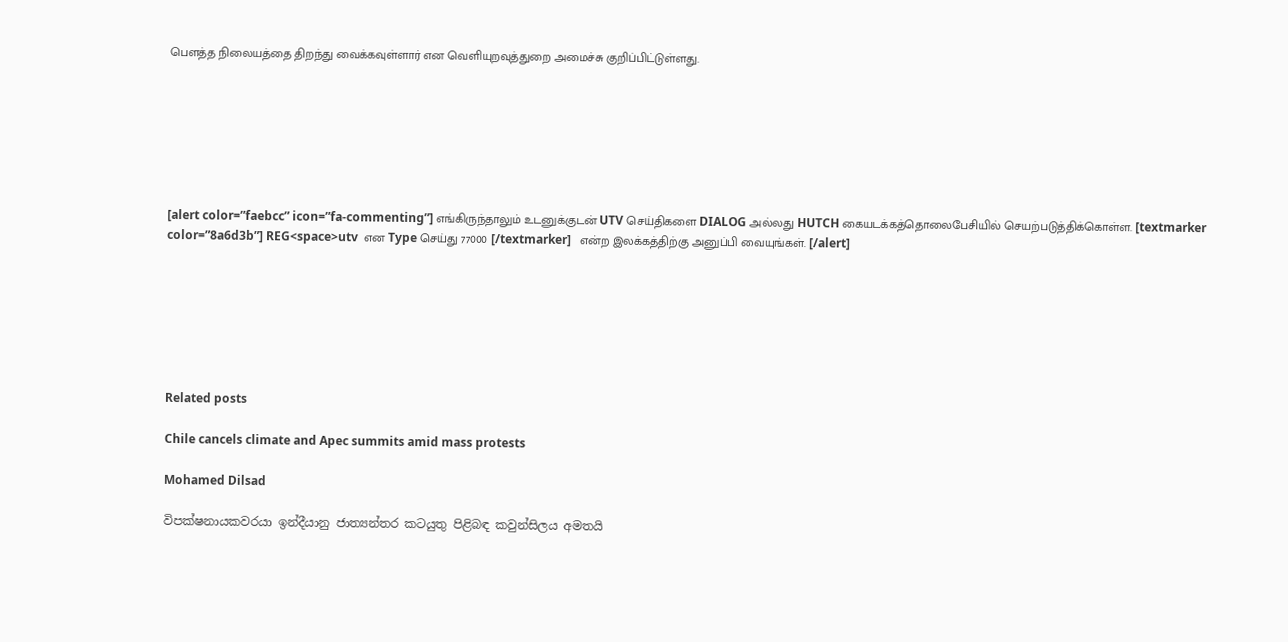பௌத்த நிலையத்தை திறந்து வைக்கவுள்ளார் என வெளியுறவுத்துறை அமைச்சு குறிப்பிட்டுள்ளது.







[alert color=”faebcc” icon=”fa-commenting”] எங்கிருந்தாலும் உடனுக்குடன் UTV செய்திகளை DIALOG அல்லது HUTCH கையடக்கத்தொலைபேசியில் செயற்படுத்திக்கொள்ள. [textmarker color=”8a6d3b”] REG<space>utv  என Type செய்து 77000 [/textmarker]   என்ற இலக்கத்திற்கு அனுப்பி வையுங்கள். [/alert]







Related posts

Chile cancels climate and Apec summits amid mass protests

Mohamed Dilsad

විපක්ෂනායකවරයා ඉන්දීයානු ජාත්‍යන්තර කටයුතු පිළිබඳ කවුන්සිලය අමතයි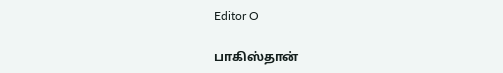Editor O

பாகிஸ்தான்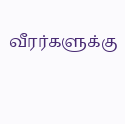வீரர்களுக்கு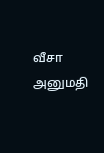வீசா அனுமதி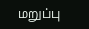மறுப்பு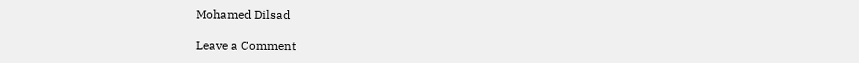Mohamed Dilsad

Leave a Comment